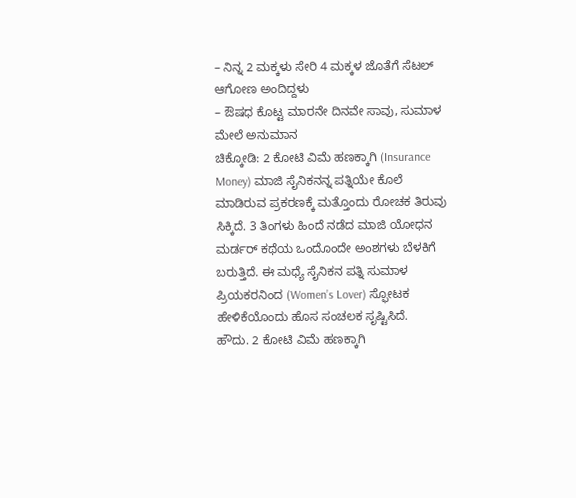– ನಿನ್ನ 2 ಮಕ್ಕಳು ಸೇರಿ 4 ಮಕ್ಕಳ ಜೊತೆಗೆ ಸೆಟಲ್ ಆಗೋಣ ಅಂದಿದ್ದಳು
– ಔಷಧ ಕೊಟ್ಟ ಮಾರನೇ ದಿನವೇ ಸಾವು, ಸುಮಾಳ ಮೇಲೆ ಅನುಮಾನ
ಚಿಕ್ಕೋಡಿ: 2 ಕೋಟಿ ವಿಮೆ ಹಣಕ್ಕಾಗಿ (Insurance Money) ಮಾಜಿ ಸೈನಿಕನನ್ನ ಪತ್ನಿಯೇ ಕೊಲೆ ಮಾಡಿರುವ ಪ್ರಕರಣಕ್ಕೆ ಮತ್ತೊಂದು ರೋಚಕ ತಿರುವು ಸಿಕ್ಕಿದೆ. 3 ತಿಂಗಳು ಹಿಂದೆ ನಡೆದ ಮಾಜಿ ಯೋಧನ ಮರ್ಡರ್ ಕಥೆಯ ಒಂದೊಂದೇ ಅಂಶಗಳು ಬೆಳಕಿಗೆ ಬರುತ್ತಿದೆ. ಈ ಮಧ್ಯೆ ಸೈನಿಕನ ಪತ್ನಿ ಸುಮಾಳ ಪ್ರಿಯಕರನಿಂದ (Women’s Lover) ಸ್ಫೋಟಕ ಹೇಳಿಕೆಯೊಂದು ಹೊಸ ಸಂಚಲಕ ಸೃಷ್ಟಿಸಿದೆ.
ಹೌದು. 2 ಕೋಟಿ ವಿಮೆ ಹಣಕ್ಕಾಗಿ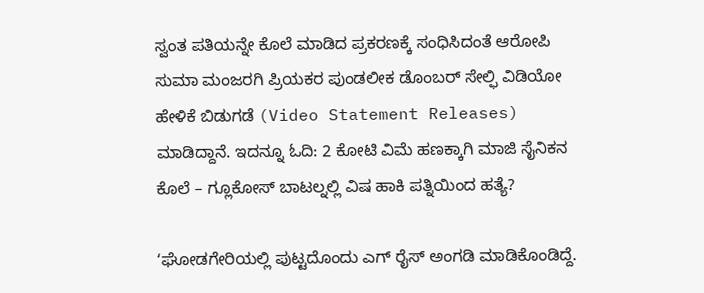ಸ್ವಂತ ಪತಿಯನ್ನೇ ಕೊಲೆ ಮಾಡಿದ ಪ್ರಕರಣಕ್ಕೆ ಸಂಧಿಸಿದಂತೆ ಆರೋಪಿ ಸುಮಾ ಮಂಜರಗಿ ಪ್ರಿಯಕರ ಪುಂಡಲೀಕ ಡೊಂಬರ್ ಸೇಲ್ಫಿ ವಿಡಿಯೋ ಹೇಳಿಕೆ ಬಿಡುಗಡೆ (Video Statement Releases) ಮಾಡಿದ್ದಾನೆ. ಇದನ್ನೂ ಓದಿ: 2 ಕೋಟಿ ವಿಮೆ ಹಣಕ್ಕಾಗಿ ಮಾಜಿ ಸೈನಿಕನ ಕೊಲೆ – ಗ್ಲೂಕೋಸ್ ಬಾಟಲ್ನಲ್ಲಿ ವಿಷ ಹಾಕಿ ಪತ್ನಿಯಿಂದ ಹತ್ಯೆ?

ʻಘೋಡಗೇರಿಯಲ್ಲಿ ಪುಟ್ಟದೊಂದು ಎಗ್ ರೈಸ್ ಅಂಗಡಿ ಮಾಡಿಕೊಂಡಿದ್ದೆ.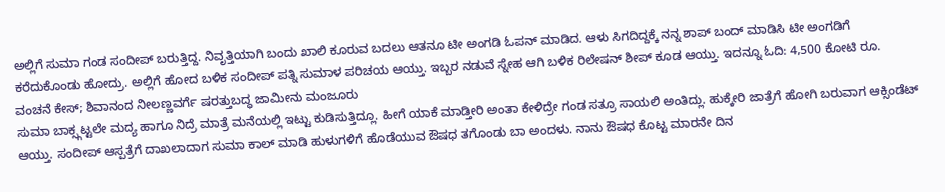ಅಲ್ಲಿಗೆ ಸುಮಾ ಗಂಡ ಸಂದೀಪ್ ಬರುತ್ತಿದ್ದ. ನಿವೃತ್ತಿಯಾಗಿ ಬಂದು ಖಾಲಿ ಕೂರುವ ಬದಲು ಆತನೂ ಟೀ ಅಂಗಡಿ ಓಪನ್ ಮಾಡಿದ. ಆಳು ಸಿಗದಿದ್ದಕ್ಕೆ ನನ್ನ ಶಾಪ್ ಬಂದ್ ಮಾಡಿಸಿ ಟೀ ಅಂಗಡಿಗೆ ಕರೆದುಕೊಂಡು ಹೋದ್ರು. ಅಲ್ಲಿಗೆ ಹೋದ ಬಳಿಕ ಸಂದೀಪ್ ಪತ್ನಿ ಸುಮಾಳ ಪರಿಚಯ ಆಯ್ತು. ಇಬ್ಬರ ನಡುವೆ ಸ್ನೇಹ ಆಗಿ ಬಳಿಕ ರಿಲೇಷನ್ ಶೀಪ್ ಕೂಡ ಆಯ್ತು. ಇದನ್ನೂ ಓದಿ: 4,500 ಕೋಟಿ ರೂ. ವಂಚನೆ ಕೇಸ್; ಶಿವಾನಂದ ನೀಲಣ್ಣವರ್ಗೆ ಷರತ್ತುಬದ್ಧ ಜಾಮೀನು ಮಂಜೂರು
ಸುಮಾ ಬಾಕ್ಸ್ಗಟ್ಟಲೇ ಮದ್ಯ ಹಾಗೂ ನಿದ್ರೆ ಮಾತ್ರೆ ಮನೆಯಲ್ಲಿ ಇಟ್ಟು ಕುಡಿಸುತ್ತಿದ್ಲೂ. ಹೀಗೆ ಯಾಕೆ ಮಾಡ್ತೀರಿ ಅಂತಾ ಕೇಳಿದ್ರೇ ಗಂಡ ಸತ್ರೂ ಸಾಯಲಿ ಅಂತಿದ್ಲು. ಹುಕ್ಕೇರಿ ಜಾತ್ರೆಗೆ ಹೋಗಿ ಬರುವಾಗ ಆಕ್ಸಿಂಡೆಟ್ ಆಯ್ತು. ಸಂದೀಪ್ ಆಸ್ಪತ್ರೆಗೆ ದಾಖಲಾದಾಗ ಸುಮಾ ಕಾಲ್ ಮಾಡಿ ಹುಳುಗಳಿಗೆ ಹೊಡೆಯುವ ಔಷಧ ತಗೊಂಡು ಬಾ ಅಂದಳು. ನಾನು ಔಷಧ ಕೊಟ್ಟ ಮಾರನೇ ದಿನ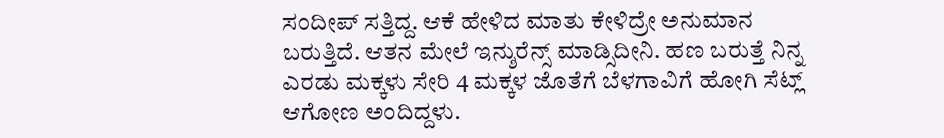ಸಂದೀಪ್ ಸತ್ತಿದ್ದ. ಆಕೆ ಹೇಳಿದ ಮಾತು ಕೇಳಿದ್ರೇ ಅನುಮಾನ ಬರುತ್ತಿದೆ. ಆತನ ಮೇಲೆ ಇನ್ಶುರೆನ್ಸ್ ಮಾಡ್ಸಿದೀನಿ. ಹಣ ಬರುತ್ತೆ ನಿನ್ನ ಎರಡು ಮಕ್ಕಳು ಸೇರಿ 4 ಮಕ್ಕಳ ಜೊತೆಗೆ ಬೆಳಗಾವಿಗೆ ಹೋಗಿ ಸೆಟ್ಲ್ ಆಗೋಣ ಅಂದಿದ್ದಳು.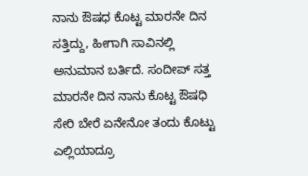ನಾನು ಔಷಧ ಕೊಟ್ಟ ಮಾರನೇ ದಿನ ಸತ್ತಿದ್ದು, ಹೀಗಾಗಿ ಸಾವಿನಲ್ಲಿ ಅನುಮಾನ ಬರ್ತಿದೆ. ಸಂದೀಪ್ ಸತ್ತ ಮಾರನೇ ದಿನ ನಾನು ಕೊಟ್ಟ ಔಷಧಿ ಸೇರಿ ಬೇರೆ ಏನೇನೋ ತಂದು ಕೊಟ್ಟು ಎಲ್ಲಿಯಾದ್ರೂ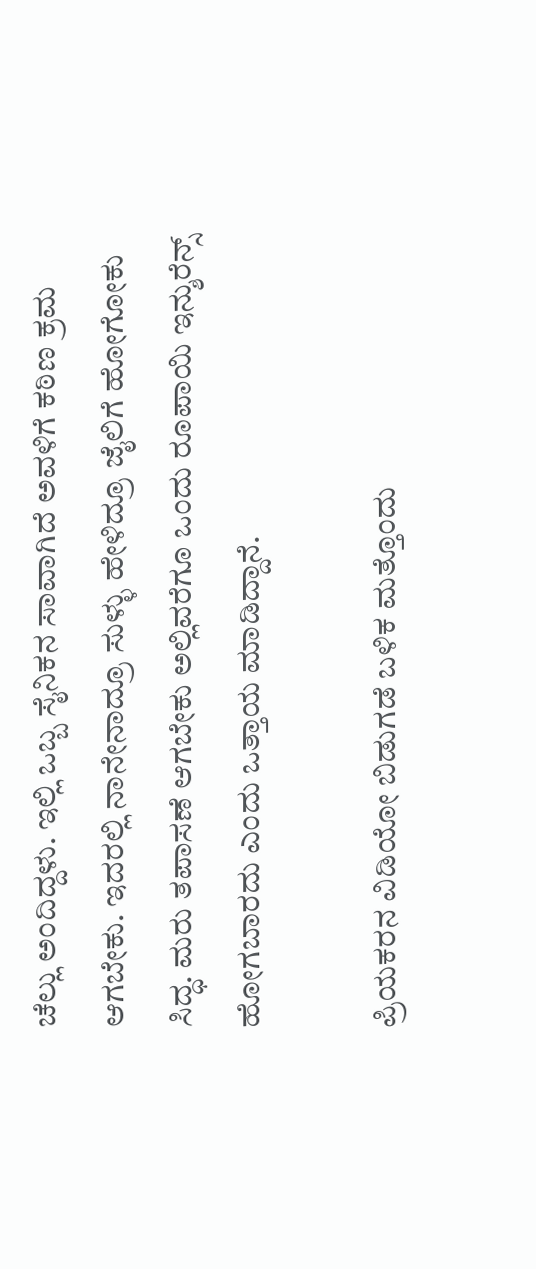ಚೆಲ್ಲು ಅಂದಿದ್ದಳು. ಇಲ್ಲಿ ಒಬ್ಬ ಸೈನಿಕನ ಸಾವಾಗಿದೆ ಅವಳಿಗೆ ಕಠಿಣ ಕ್ರಮ ಆಗಬೇಕು. ಇದರಲ್ಲಿ ನಾನೇನಾದ್ರೂ ಸುಳ್ಳು ಹೇಳಿದ್ರೂ ಜೈಲಿಗೆ ಹೋಗೋಕು ಸಿದ್ಧ. ಮರು ತಪಾಸಣೆ ಆಗಬೇಕು ಅಲ್ಲಿವರೆಗೂ ಒಂದು ರೂಪಾಯಿ ಇನ್ಶುರೆನ್ಸ್ ಹೋಗಬಾರದು ಎಂದು ಒತ್ತಾಯ ಮಾಡಿದ್ದಾನೆ.

ಪ್ರಿಯಕರನ ವಿಡಿಯೋ ಬಿಡುಗಡೆ ಬಳಿಕ ಮತ್ತೊಂದು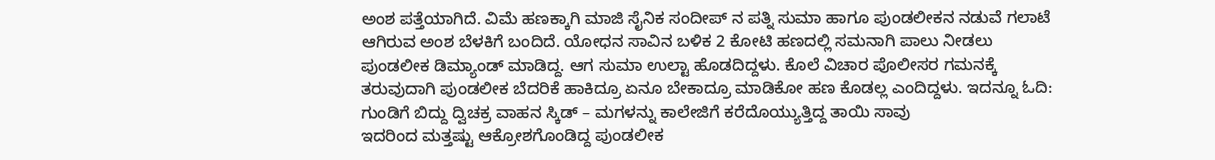ಅಂಶ ಪತ್ತೆಯಾಗಿದೆ. ವಿಮೆ ಹಣಕ್ಕಾಗಿ ಮಾಜಿ ಸೈನಿಕ ಸಂದೀಪ್ ನ ಪತ್ನಿ ಸುಮಾ ಹಾಗೂ ಪುಂಡಲೀಕನ ನಡುವೆ ಗಲಾಟೆ ಆಗಿರುವ ಅಂಶ ಬೆಳಕಿಗೆ ಬಂದಿದೆ. ಯೋಧನ ಸಾವಿನ ಬಳಿಕ 2 ಕೋಟಿ ಹಣದಲ್ಲಿ ಸಮನಾಗಿ ಪಾಲು ನೀಡಲು ಪುಂಡಲೀಕ ಡಿಮ್ಯಾಂಡ್ ಮಾಡಿದ್ದ. ಆಗ ಸುಮಾ ಉಲ್ಟಾ ಹೊಡದಿದ್ದಳು. ಕೊಲೆ ವಿಚಾರ ಪೊಲೀಸರ ಗಮನಕ್ಕೆ ತರುವುದಾಗಿ ಪುಂಡಲೀಕ ಬೆದರಿಕೆ ಹಾಕಿದ್ರೂ ಏನೂ ಬೇಕಾದ್ರೂ ಮಾಡಿಕೋ ಹಣ ಕೊಡಲ್ಲ ಎಂದಿದ್ದಳು. ಇದನ್ನೂ ಓದಿ: ಗುಂಡಿಗೆ ಬಿದ್ದು ದ್ವಿಚಕ್ರ ವಾಹನ ಸ್ಕಿಡ್ – ಮಗಳನ್ನು ಕಾಲೇಜಿಗೆ ಕರೆದೊಯ್ಯುತ್ತಿದ್ದ ತಾಯಿ ಸಾವು
ಇದರಿಂದ ಮತ್ತಷ್ಟು ಆಕ್ರೋಶಗೊಂಡಿದ್ದ ಪುಂಡಲೀಕ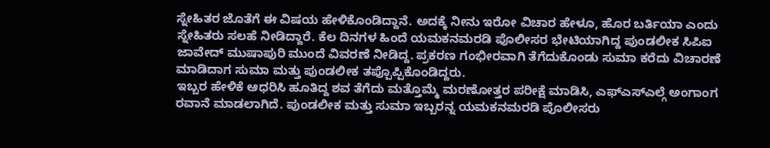ಸ್ನೇಹಿತರ ಜೊತೆಗೆ ಈ ವಿಷಯ ಹೇಳಿಕೊಂಡಿದ್ದಾನೆ. ಅದಕ್ಕೆ ನೀನು ಇರೋ ವಿಚಾರ ಹೇಳೂ, ಹೊರ ಬರ್ತಿಯಾ ಎಂದು ಸ್ನೇಹಿತರು ಸಲಹೆ ನೀಡಿದ್ದಾರೆ. ಕೆಲ ದಿನಗಳ ಹಿಂದೆ ಯಮಕನಮರಡಿ ಪೊಲೀಸರ ಭೇಟಿಯಾಗಿದ್ದ ಪುಂಡಲೀಕ ಸಿಪಿಐ ಜಾವೇದ್ ಮುಷಾಪುರಿ ಮುಂದೆ ವಿವರಣೆ ನೀಡಿದ್ದ. ಪ್ರಕರಣ ಗಂಭೀರವಾಗಿ ತೆಗೆದುಕೊಂಡು ಸುಮಾ ಕರೆದು ವಿಚಾರಣೆ ಮಾಡಿದಾಗ ಸುಮಾ ಮತ್ತು ಪುಂಡಲೀಕ ತಪ್ಪೊಪ್ಪಿಕೊಂಡಿದ್ದರು.
ಇಬ್ಬರ ಹೇಳಿಕೆ ಆಧರಿಸಿ ಹೂತಿದ್ದ ಶವ ತೆಗೆದು ಮತ್ತೊಮ್ಮೆ ಮರಣೋತ್ತರ ಪರೀಕ್ಷೆ ಮಾಡಿಸಿ, ಎಫ್ಎಸ್ಎಲ್ಗೆ ಅಂಗಾಂಗ ರವಾನೆ ಮಾಡಲಾಗಿದೆ. ಪುಂಡಲೀಕ ಮತ್ತು ಸುಮಾ ಇಬ್ಬರನ್ನ ಯಮಕನಮರಡಿ ಪೊಲೀಸರು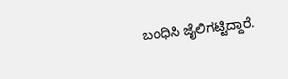ಬಂಧಿಸಿ ಜೈಲಿಗಟ್ಟಿದ್ದಾರೆ.